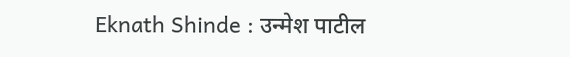Eknath Shinde : उन्मेश पाटील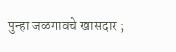पुन्हा जळगावचे खासदार ;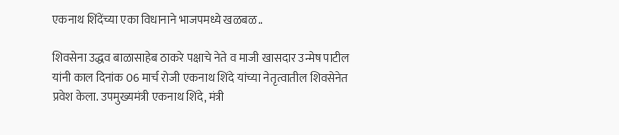एकनाथ शिंदेंच्या एका विधानाने भाजपमध्ये खळबळ..

शिवसेना उद्धव बाळासाहेब ठाकरे पक्षाचे नेते व माजी खासदार उन्मेष पाटील यांनी काल दिनांक 06 मार्च रोजी एकनाथ शिंदे यांच्या नेतृत्वातील शिवसेनेत प्रवेश केला. उपमुख्यमंत्री एकनाथ शिंदे, मंत्री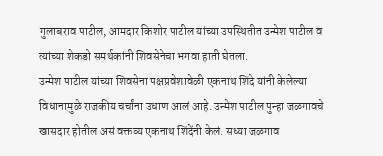गुलाबराव पाटील, आमदार किशोर पाटील यांच्या उपस्थितीत उन्मेश पाटील व त्यांच्या शेकडो समर्थकांनी शिवसेनेचा भगवा हाती घेतला.
उन्मेश पाटील यांच्या शिवसेना पक्षप्रवेशावेळी एकनाथ शिंदे यांनी केलेल्या विधानामुळे राजकीय चर्चांना उधाण आलं आहे. उन्मेश पाटील पुन्हा जळगावचे खासदार होतील असं वक्तव्य एकनाथ शिंदेंनी केलं. सध्या जळगाव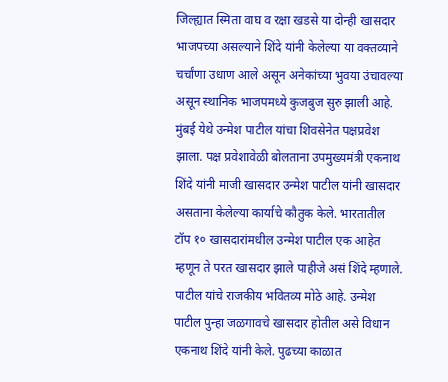जिल्ह्यात स्मिता वाघ व रक्षा खडसे या दोन्ही खासदार भाजपच्या असल्याने शिंदे यांनी केलेल्या या वक्तव्याने चर्चांणा उधाण आले असून अनेकांच्या भुवया उंचावल्या असून स्थानिक भाजपमध्ये कुजबुज सुरु झाली आहे.
मुंबई येथे उन्मेश पाटील यांचा शिवसेनेत पक्षप्रवेश झाला. पक्ष प्रवेशावेळी बोलताना उपमुख्यमंत्री एकनाथ शिंदे यांनी माजी खासदार उन्मेश पाटील यांनी खासदार असताना केलेल्या कार्याचे कौतुक केले. भारतातील टॉप १० खासदारांमधील उन्मेश पाटील एक आहेत म्हणून ते परत खासदार झाले पाहीजे असं शिंदे म्हणाले. पाटील यांचे राजकीय भवितव्य मोठे आहे. उन्मेश पाटील पुन्हा जळगावचे खासदार होतील असे विधान एकनाथ शिंदे यांनी केले. पुढच्या काळात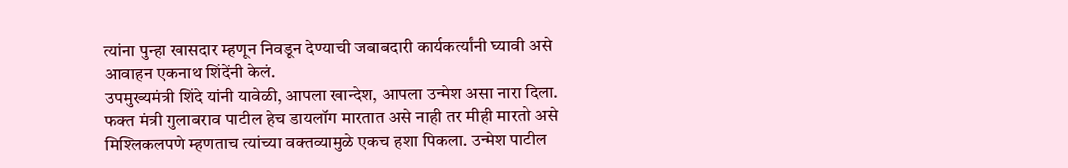त्यांना पुन्हा खासदार म्हणून निवडून देण्याची जबाबदारी कार्यकर्त्यांनी घ्यावी असे आवाहन एकनाथ शिंदेंनी केलं.
उपमुख्यमंत्री शिंदे यांनी यावेळी, आपला खान्देश, आपला उन्मेश असा नारा दिला. फक्त मंत्री गुलाबराव पाटील हेच डायलॉग मारतात असे नाही तर मीही मारतो असे मिश्लिकलपणे म्हणताच त्यांच्या वक्तव्यामुळे एकच हशा पिकला. उन्मेश पाटील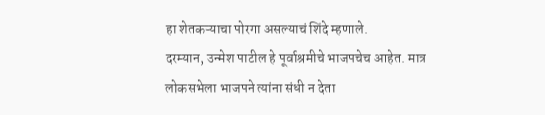हा शेतकऱ्याचा पोरगा असल्याचं शिंदे म्हणाले.
दरम्यान, उन्मेश पाटील हे पूर्वाश्रमीचे भाजपचेच आहेत. मात्र लोकसभेला भाजपने त्यांना संधी न देता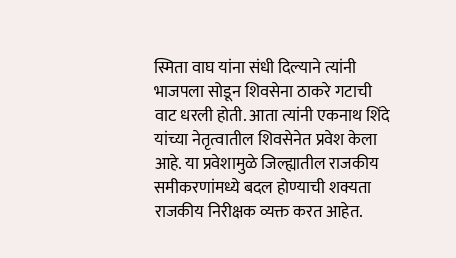स्मिता वाघ यांना संधी दिल्याने त्यांनी भाजपला सोडून शिवसेना ठाकरे गटाची वाट धरली होती. आता त्यांनी एकनाथ शिंदे यांच्या नेतृत्वातील शिवसेनेत प्रवेश केला आहे. या प्रवेशामुळे जिल्ह्यातील राजकीय समीकरणांमध्ये बदल होण्याची शक्यता राजकीय निरीक्षक व्यक्त करत आहेत.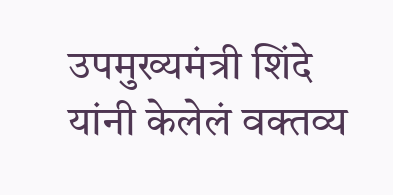उपमुख्यमंत्री शिंदे यांनी केलेलं वक्तव्य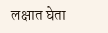लक्षात घेता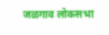जळगाव लोकसभा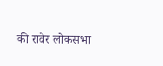की रावेर लोकसभा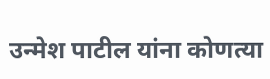उन्मेश पाटील यांना कोणत्या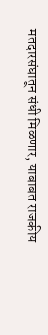मतदारसंघातून संधी मिळणार, याबाबत राजकीय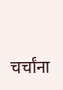चर्चांना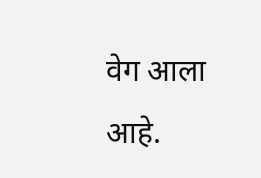वेग आला आहे.